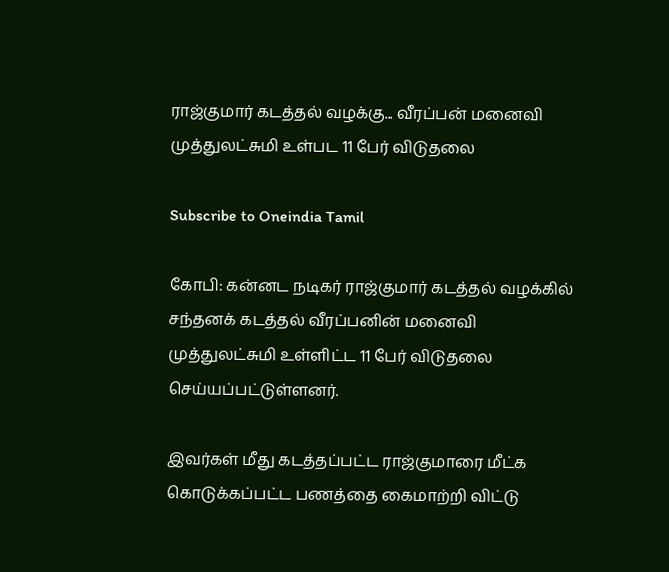ராஜ்குமார் கடத்தல் வழக்கு... வீரப்பன் மனைவி முத்துலட்சுமி உள்பட 11 பேர் விடுதலை

Subscribe to Oneindia Tamil

கோபி: கன்னட நடிகர் ராஜ்குமார் கடத்தல் வழக்கில் சந்தனக் கடத்தல் வீரப்பனின் மனைவி முத்துலட்சுமி உள்ளிட்ட 11 பேர் விடுதலை செய்யப்பட்டுள்ளனர்.

இவர்கள் மீது கடத்தப்பட்ட ராஜ்குமாரை மீட்க கொடுக்கப்பட்ட பணத்தை கைமாற்றி விட்டு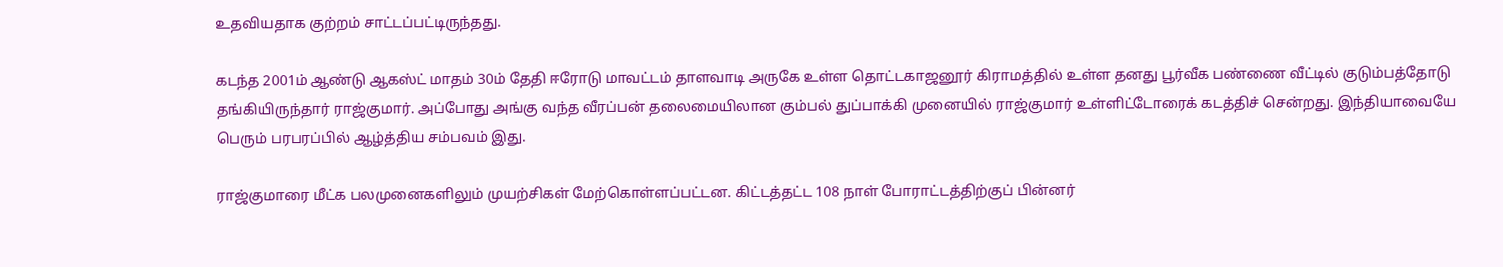உதவியதாக குற்றம் சாட்டப்பட்டிருந்தது.

கடந்த 2001ம் ஆண்டு ஆகஸ்ட் மாதம் 30ம் தேதி ஈரோடு மாவட்டம் தாளவாடி அருகே உள்ள தொட்டகாஜனூர் கிராமத்தில் உள்ள தனது பூர்வீக பண்ணை வீட்டில் குடும்பத்தோடு தங்கியிருந்தார் ராஜ்குமார். அப்போது அங்கு வந்த வீரப்பன் தலைமையிலான கும்பல் துப்பாக்கி முனையில் ராஜ்குமார் உள்ளிட்டோரைக் கடத்திச் சென்றது. இந்தியாவையே பெரும் பரபரப்பில் ஆழ்த்திய சம்பவம் இது.

ராஜ்குமாரை மீட்க பலமுனைகளிலும் முயற்சிகள் மேற்கொள்ளப்பட்டன. கிட்டத்தட்ட 108 நாள் போராட்டத்திற்குப் பின்னர்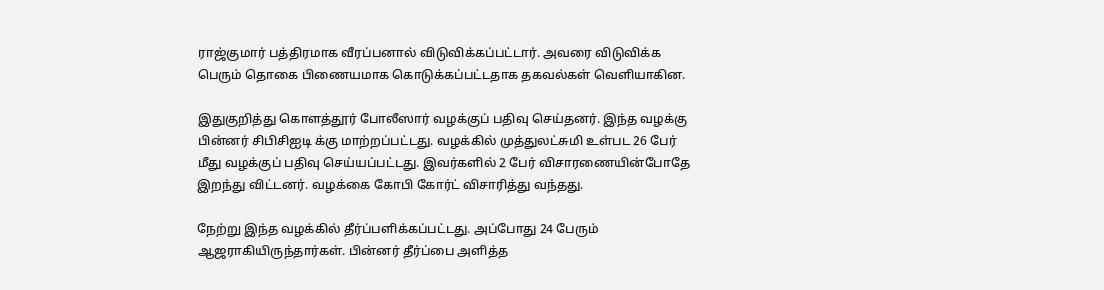ராஜ்குமார் பத்திரமாக வீரப்பனால் விடுவிக்கப்பட்டார். அவரை விடுவிக்க பெரும் தொகை பிணையமாக கொடுக்கப்பட்டதாக தகவல்கள் வெளியாகின.

இதுகுறித்து கொளத்தூர் போலீஸார் வழக்குப் பதிவு செய்தனர். இந்த வழக்கு பின்னர் சிபிசிஐடி க்கு மாற்றப்பட்டது. வழக்கில் முத்துலட்சுமி உள்பட 26 பேர் மீது வழக்குப் பதிவு செய்யப்பட்டது. இவர்களில் 2 பேர் விசாரணையின்போதே இறந்து விட்டனர். வழக்கை கோபி கோர்ட் விசாரித்து வந்தது.

நேற்று இந்த வழக்கில் தீர்ப்பளிக்கப்பட்டது. அப்போது 24 பேரும் ஆஜராகியிருந்தார்கள். பின்னர் தீர்ப்பை அளித்த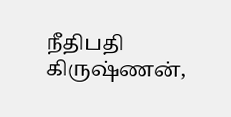நீதிபதி கிருஷ்ணன்,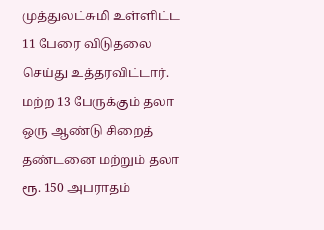முத்துலட்சுமி உள்ளிட்ட 11 பேரை விடுதலை செய்து உத்தரவிட்டார். மற்ற 13 பேருக்கும் தலா ஒரு ஆண்டு சிறைத் தண்டனை மற்றும் தலா ரூ. 150 அபராதம்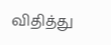விதித்து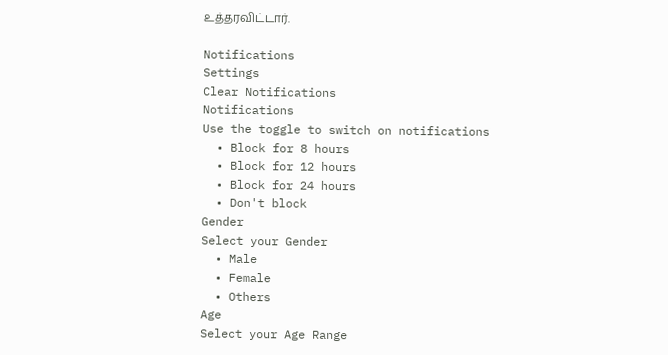உத்தரவிட்டார்.

Notifications
Settings
Clear Notifications
Notifications
Use the toggle to switch on notifications
  • Block for 8 hours
  • Block for 12 hours
  • Block for 24 hours
  • Don't block
Gender
Select your Gender
  • Male
  • Female
  • Others
Age
Select your Age Range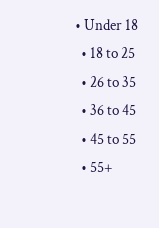• Under 18
  • 18 to 25
  • 26 to 35
  • 36 to 45
  • 45 to 55
  • 55+